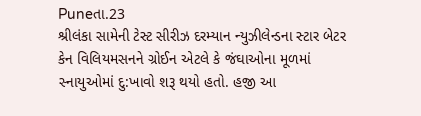Puneતા.23
શ્રીલંકા સામેની ટેસ્ટ સીરીઝ દરમ્યાન ન્યુઝીલેન્ડના સ્ટાર બેટર કેન વિલિયમસનને ગ્રોઈન એટલે કે જંઘાઓના મૂળમાં સ્નાયુઓમાં દુ:ખાવો શરૂ થયો હતો. હજી આ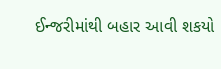ઈન્જરીમાંથી બહાર આવી શકયો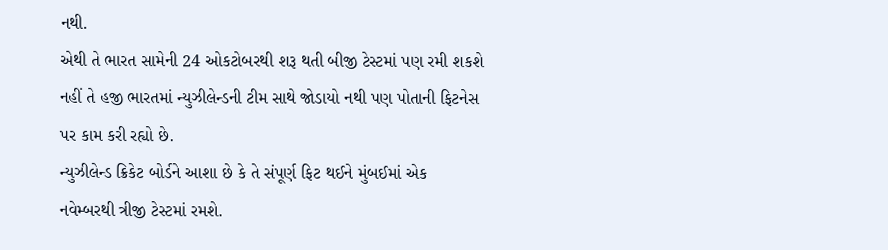નથી.
એથી તે ભારત સામેની 24 ઓકટોબરથી શરૂ થતી બીજી ટેસ્ટમાં પણ રમી શકશે નહીં તે હજી ભારતમાં ન્યુઝીલેન્ડની ટીમ સાથે જોડાયો નથી પણ પોતાની ફિટનેસ પર કામ કરી રહ્યો છે.
ન્યુઝીલેન્ડ ક્રિકેટ બોર્ડને આશા છે કે તે સંપૂર્ણ ફિટ થઈને મુંબઈમાં એક નવેમ્બરથી ત્રીજી ટેસ્ટમાં રમશે.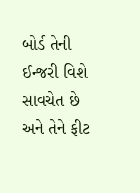બોર્ડ તેની ઈન્જરી વિશે સાવચેત છે અને તેને ફીટ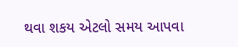થવા શકય એટલો સમય આપવા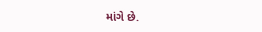માંગે છે.